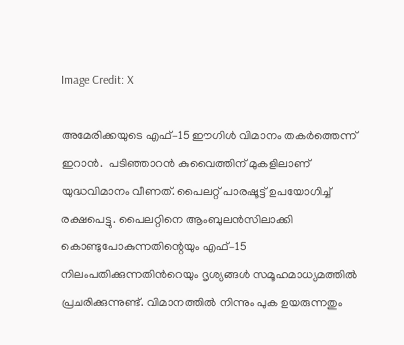Image Credit: X

അമേരിക്കയുടെ എഫ്–15 ഈഗിള്‍ വിമാനം തകര്‍ത്തെന്ന് ഇറാന്‍.  പടിഞ്ഞാറന്‍ കുവൈത്തിന് മുകളിലാണ് യുദ്ധവിമാനം വീണത്. പൈലറ്റ് പാരഷൂട്ട് ഉപയോഗിച്ച് രക്ഷപെട്ടു. പൈലറ്റിനെ ആംബുലന്‍സിലാക്കി കൊണ്ടുപോകുന്നതിന്റെയും എഫ്–15 നിലംപതിക്കുന്നതിന്‍റെയും ദൃശ്യങ്ങള്‍ സമൂഹമാധ്യമത്തില്‍ പ്രചരിക്കുന്നുണ്ട്. വിമാനത്തില്‍ നിന്നും പുക ഉയരുന്നതും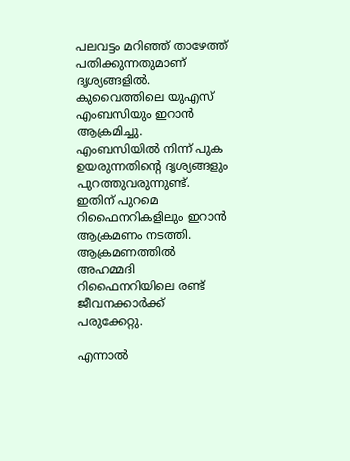പലവട്ടം മറിഞ്ഞ് താഴേത്ത് പതിക്കുന്നതുമാണ് ദൃശ്യങ്ങളില്‍. കുവൈത്തിലെ യുഎസ് എംബസിയും ഇറാന്‍ ആക്രമിച്ചു. എംബസിയില്‍ നിന്ന് പുക ഉയരുന്നതിന്‍റെ ദൃശ്യങ്ങളും പുറത്തുവരുന്നുണ്ട്. ഇതിന് പുറമെ റിഫൈനറികളിലും ഇറാന്‍ ആക്രമണം നടത്തി. ആക്രമണത്തില്‍ അഹമ്മദി റിഫൈനറിയിലെ രണ്ട് ജീവനക്കാര്‍ക്ക് പരുക്കേറ്റു.

എന്നാല്‍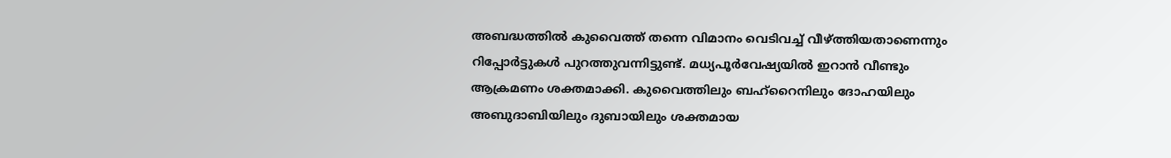അബദ്ധത്തില്‍ കുവൈത്ത് തന്നെ വിമാനം വെടിവച്ച് വീഴ്ത്തിയതാണെന്നും റിപ്പോര്‍ട്ടുകള്‍ പുറത്തുവന്നിട്ടുണ്ട്. മധ്യപൂര്‍വേഷ്യയില്‍ ഇറാന്‍ വീണ്ടും ആക്രമണം ശക്തമാക്കി. കുവൈത്തിലും ബഹ്റൈനിലും ദോഹയിലും അബുദാബിയിലും ദുബായിലും ശക്തമായ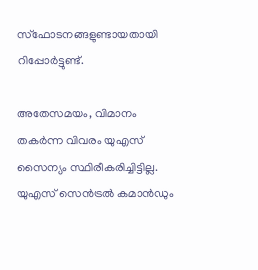സ്ഫോടനങ്ങളുണ്ടായതായി റിപ്പോര്‍ട്ടുണ്ട്.

അതേസമയം, വിമാനം തകര്‍ന്ന വിവരം യുഎസ് സൈന്യം സ്ഥിരീകരിച്ചിട്ടില്ല. യുഎസ് സെന്‍ട്രല്‍ കമാന്‍ഡും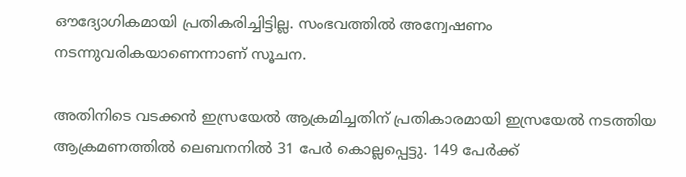ഔദ്യോഗികമായി പ്രതികരിച്ചിട്ടില്ല. സംഭവത്തില്‍ അന്വേഷണം നടന്നുവരികയാണെന്നാണ് സൂചന.

അതിനിടെ വടക്കന്‍ ഇസ്രയേല്‍ ആക്രമിച്ചതിന് പ്രതികാരമായി ഇസ്രയേല്‍ നടത്തിയ ആക്രമണത്തില്‍ ലെബനനില്‍ 31 പേര്‍ കൊല്ലപ്പെട്ടു. 149 പേര്‍ക്ക്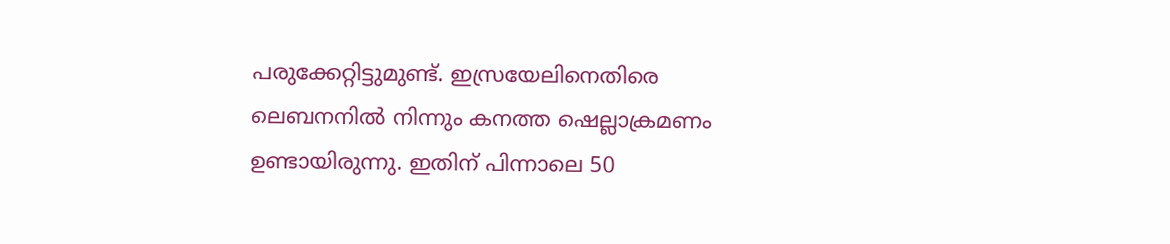പരുക്കേറ്റിട്ടുമുണ്ട്. ഇസ്രയേലിനെതിരെ ലെബനനില്‍ നിന്നും കനത്ത ഷെല്ലാക്രമണം ഉണ്ടായിരുന്നു. ഇതിന് പിന്നാലെ 50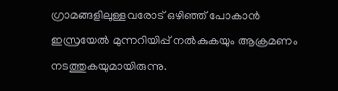ഗ്രാമങ്ങളിലുള്ളവരോട് ഒഴിഞ്ഞ് പോകാന്‍ ഇസ്രയേല്‍ മുന്നറിയിപ്പ് നല്‍കുകയും ആക്രമണം നടത്തുകയുമായിരുന്നു.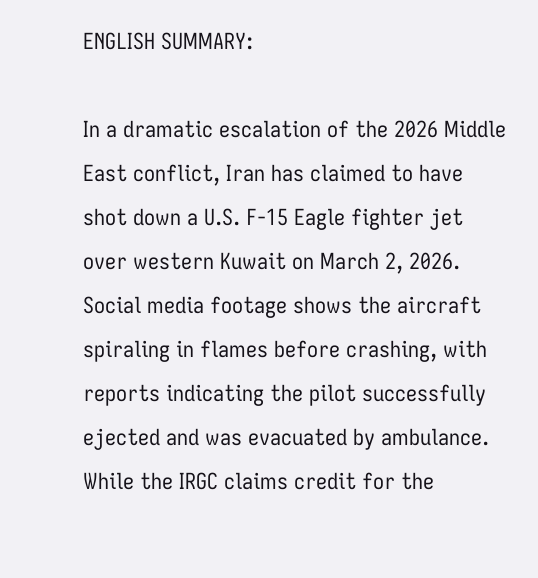ENGLISH SUMMARY:

In a dramatic escalation of the 2026 Middle East conflict, Iran has claimed to have shot down a U.S. F-15 Eagle fighter jet over western Kuwait on March 2, 2026. Social media footage shows the aircraft spiraling in flames before crashing, with reports indicating the pilot successfully ejected and was evacuated by ambulance. While the IRGC claims credit for the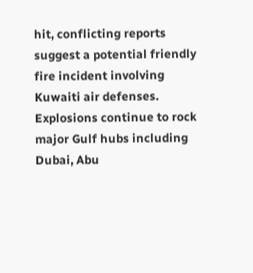hit, conflicting reports suggest a potential friendly fire incident involving Kuwaiti air defenses. Explosions continue to rock major Gulf hubs including Dubai, Abu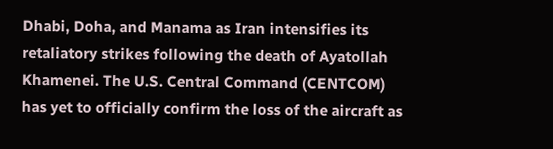Dhabi, Doha, and Manama as Iran intensifies its retaliatory strikes following the death of Ayatollah Khamenei. The U.S. Central Command (CENTCOM) has yet to officially confirm the loss of the aircraft as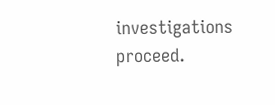investigations proceed.